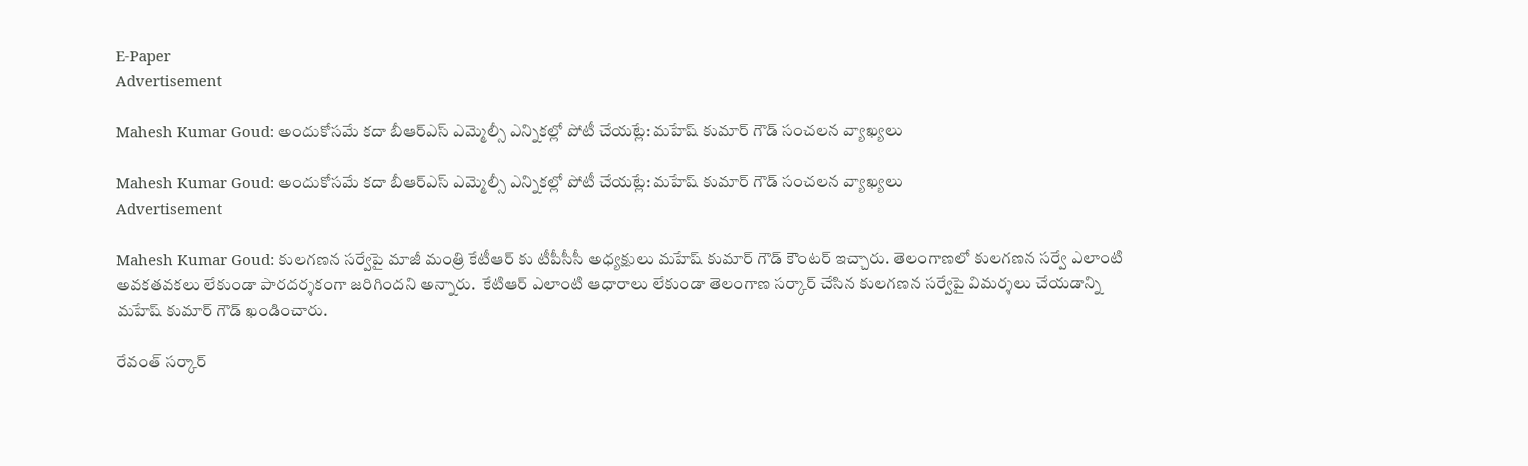E-Paper
Advertisement

Mahesh Kumar Goud: అందుకోసమే కదా బీఆర్ఎస్ ఎమ్మెల్సీ ఎన్నికల్లో పోటీ చేయట్లే: మహేష్ కుమార్ గౌడ్ సంచలన వ్యాఖ్యలు

Mahesh Kumar Goud: అందుకోసమే కదా బీఆర్ఎస్ ఎమ్మెల్సీ ఎన్నికల్లో పోటీ చేయట్లే: మహేష్ కుమార్ గౌడ్ సంచలన వ్యాఖ్యలు
Advertisement

Mahesh Kumar Goud: కుల‌గ‌ణ‌న స‌ర్వేపై మాజీ మంత్రి కేటీఆర్ కు టీపీసీసీ అధ్యక్షులు మ‌హేష్ కుమార్ గౌడ్ కౌంట‌ర్ ఇచ్చారు. తెలంగాణ‌లో కుల‌గ‌ణ‌న స‌ర్వే ఎలాంటి అవకతవకలు లేకుండా పారద‌ర్శ‌కంగా జ‌రిగిందని అన్నారు.  కేటిఆర్ ఎలాంటి ఆధారాలు లేకుండా తెలంగాణ సర్కార్ చేసిన కులగణన సర్వేపై విమర్శలు చేయడాన్ని మహేష్ కుమార్ గౌడ్ ఖండించారు.

రేవంత్ సర్కార్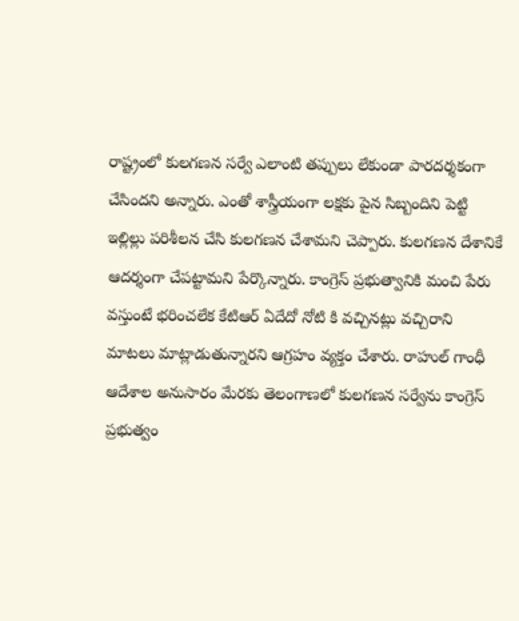రాష్ట్రంలో కులగణన సర్వే ఎలాంటి తప్పులు లేకుండా పారదర్శకంగా చేసిందని అన్నారు. ఎంతో శాస్త్రీయంగా లక్షకు పైన సిబ్బందిని పెట్టి ఇల్లిల్లు పరిశీలన చేసి కులగణన చేశామని చెప్పారు. కులగణన దేశానికే ఆదర్శంగా చేపట్టామని పేర్కొన్నారు. కాంగ్రెస్ ప్రభుత్వానికి మంచి పేరు వస్తుంటే భరించలేక కేటిఆర్ ఏదేదో నోటి కి వచ్చినట్లు వచ్చిరాని మాటలు మాట్లాడుతున్నారని ఆగ్రహం వ్యక్తం చేశారు. రాహుల్ గాంధీ ఆదేశాల అనుసారం మేరకు తెలంగాణలో కుల‌గ‌ణ‌న స‌ర్వేను కాంగ్రెస్ ప్ర‌భుత్వం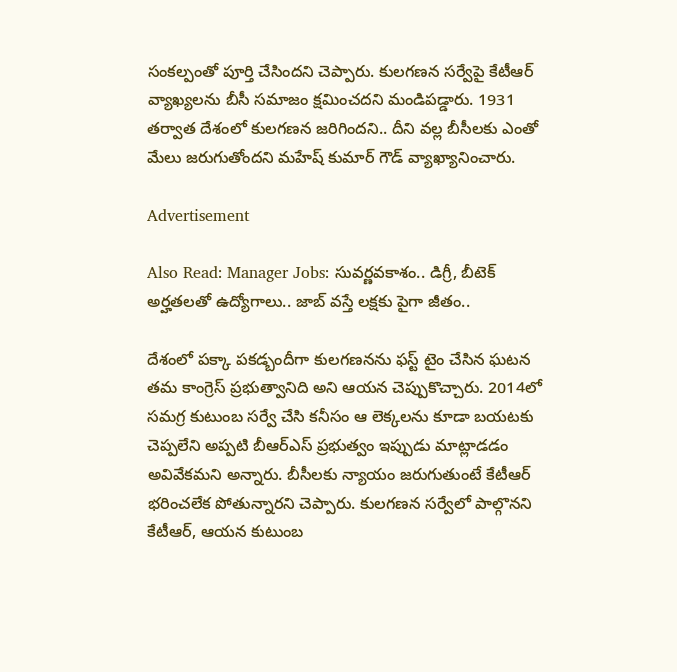సంక‌ల్పంతో పూర్తి చేసిందని చెప్పారు. కుల‌గ‌ణ‌న స‌ర్వేపై కేటీఆర్ వ్యాఖ్య‌లను బీసీ స‌మాజం క్ష‌మించ‌దని మండిపడ్డారు. 1931 తర్వాత దేశంలో కులగణన జరిగిందని.. దీని వల్ల బీసీలకు ఎంతో మేలు జరుగుతోందని మహేష్ కుమార్ గౌడ్ వ్యాఖ్యానించారు.

Advertisement

Also Read: Manager Jobs: సువర్ణవకాశం.. డిగ్రీ, బీటెక్ అర్హతలతో ఉద్యోగాలు.. జాబ్ వస్తే లక్షకు పైగా జీతం..

దేశంలో పక్కా పకడ్బందీగా కులగణనను ఫస్ట్ టైం చేసిన ఘటన తమ కాంగ్రెస్ ప్రభుత్వానిది అని ఆయన చెప్పుకొచ్చారు. 2014లో సమగ్ర కుటుంబ సర్వే చేసి కనీసం ఆ లెక్కలను కూడా బయటకు చెప్పలేని అప్పటి బీఆర్ఎస్ ప్రభుత్వం ఇప్పుడు మాట్లాడడం అవివేకమని అన్నారు. బీసీలకు న్యాయం జరుగుతుంటే కేటీఆర్ భరించలేక పోతున్నారని చెప్పారు. కుల‌గ‌ణ‌న స‌ర్వేలో పాల్గొన‌ని కేటీఆర్, ఆయన కుటుంబ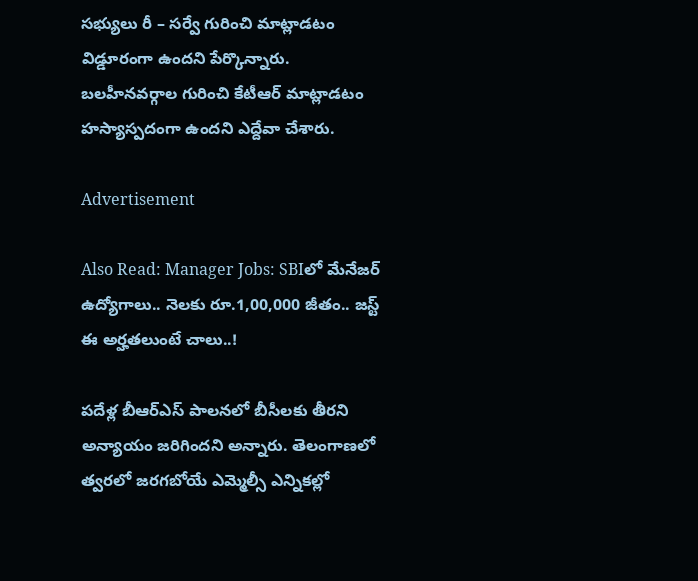సభ్యులు రీ – స‌ర్వే గురించి మాట్లాడ‌టం విడ్డూరంగా ఉందని పేర్కొన్నారు. బ‌ల‌హీన‌వ‌ర్గాల గురించి కేటీఆర్ మాట్లాడ‌టం హ‌స్యాస్పదంగా ఉందని ఎద్దేవా చేశారు.

Advertisement

Also Read: Manager Jobs: SBIలో మేనేజర్ ఉద్యోగాలు.. నెలకు రూ.1,00,000 జీతం.. జస్ట్ ఈ అర్హతలుంటే చాలు..!

ప‌దేళ్ల బీఆర్ఎస్ పాల‌న‌లో బీసీల‌కు తీర‌ని అన్యాయం జ‌రిగిందని అన్నారు. తెలంగాణలో త్వరలో జరగబోయే ఎమ్మెల్సీ ఎన్నిక‌ల్లో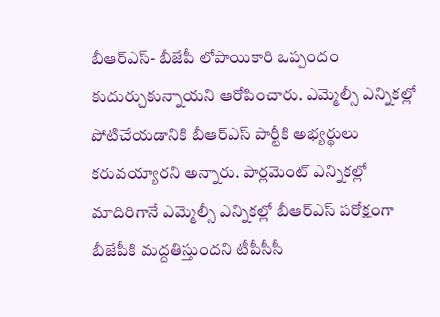బీఆర్ఎస్‌- బీజేపీ లోపాయికారి ఒప్పందం కుదుర్చుకున్నాయని ఆరోపించారు. ఎమ్మెల్సీ ఎన్నిక‌ల్లో పోటిచేయడానికి బీఆర్ఎస్ పార్టీకి అభ్య‌ర్థులు క‌రువయ్యారని అన్నారు. పార్ల‌మెంట్ ఎన్నిక‌ల్లో మాదిరిగానే ఎమ్మెల్సీ ఎన్నిక‌ల్లో బీఆర్ఎస్ ప‌రోక్షంగా బీజేపీకి మద్ద‌తిస్తుందని టీపీసీసీ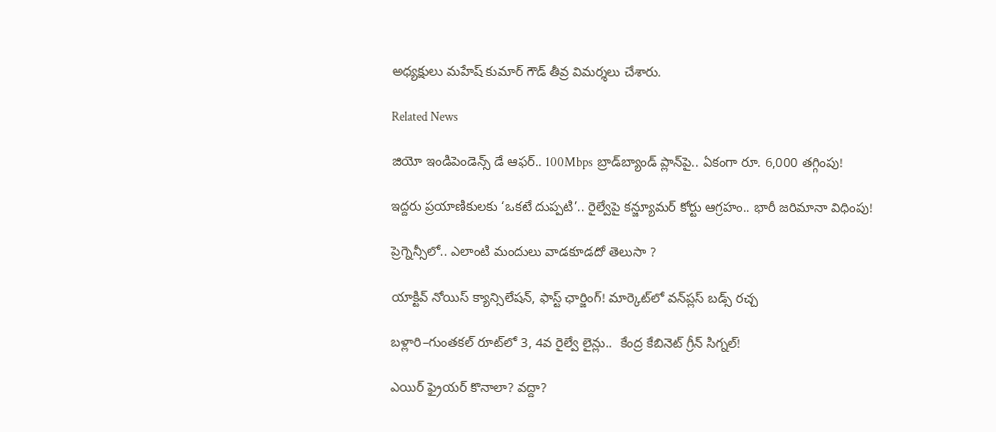అధ్యక్షులు మహేష్ కుమార్ గౌడ్ తీవ్ర విమర్శలు చేశారు.

Related News

జియో ఇండిపెండెన్స్ డే ఆఫర్.. 100Mbps బ్రాడ్‌బ్యాండ్ ప్లాన్‌పై.. ఏకంగా రూ. 6,000 తగ్గింపు!

ఇద్దరు ప్రయాణికులకు ‘ఒకటే దుప్పటి’.. రైల్వేపై కన్జ్యూమర్ కోర్టు ఆగ్రహం.. భారీ జరిమానా విధింపు!

ప్రెగ్నెన్సీలో.. ఎలాంటి మందులు వాడకూడదో తెలుసా ?

యాక్టివ్ నోయిస్ క్యాన్సిలేషన్, ఫాస్ట్ ఛార్జింగ్! మార్కెట్‌లో వన్‌ప్లస్ బడ్స్ రచ్చ

బళ్లారి–గుంతకల్ రూట్‌లో 3, 4వ రైల్వే లైన్లు..  కేంద్ర కేబినెట్ గ్రీన్ సిగ్నల్!

ఎయిర్ ఫ్రైయర్ కొనాలా? వద్దా?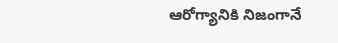ఆరోగ్యానికి నిజంగానే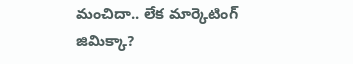మంచిదా.. లేక మార్కెటింగ్ జిమిక్కా?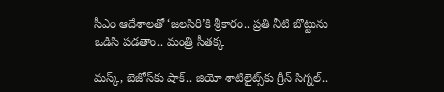సీఎం ఆదేశాలతో ‘జలసిరి’కి శ్రీకారం.. ప్రతి నీటి బొట్టును ఒడిసి పడతాం.. మంత్రి సీతక్క

మస్క్, బెజోస్‌కు షాక్.. జియో శాటిలైట్స్‌కు గ్రీన్ సిగ్నల్..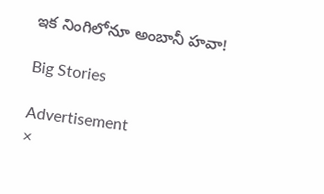ఇక నింగిలోనూ అంబానీ హవా!

Big Stories

Advertisement
×